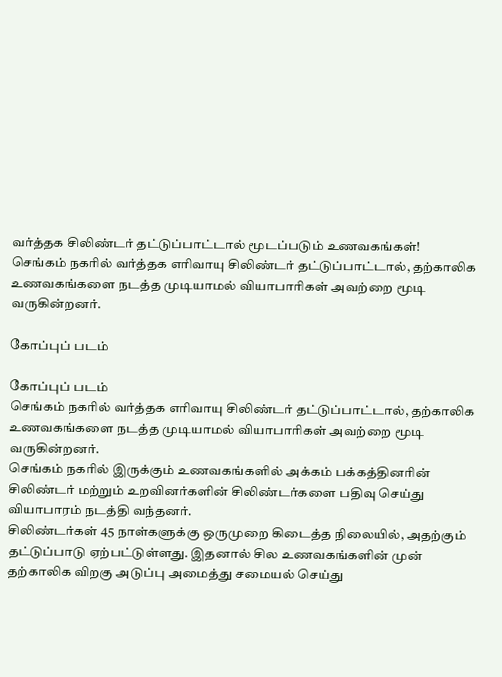வர்த்தக சிலிண்டர் தட்டுப்பாட்டால் மூடப்படும் உணவகங்கள்!
செங்கம் நகரில் வர்த்தக எரிவாயு சிலிண்டர் தட்டுப்பாட்டால், தற்காலிக உணவகங்களை நடத்த முடியாமல் வியாபாரிகள் அவற்றை மூடி வருகின்றனர்.

கோப்புப் படம்

கோப்புப் படம்
செங்கம் நகரில் வர்த்தக எரிவாயு சிலிண்டர் தட்டுப்பாட்டால், தற்காலிக உணவகங்களை நடத்த முடியாமல் வியாபாரிகள் அவற்றை மூடி வருகின்றனர்.
செங்கம் நகரில் இருக்கும் உணவகங்களில் அக்கம் பக்கத்தினரின் சிலிண்டர் மற்றும் உறவினர்களின் சிலிண்டர்களை பதிவு செய்து வியாபாரம் நடத்தி வந்தனர்.
சிலிண்டர்கள் 45 நாள்களுக்கு ஒருமுறை கிடைத்த நிலையில், அதற்கும் தட்டுப்பாடு ஏற்பட்டுள்ளது. இதனால் சில உணவகங்களின் முன் தற்காலிக விறகு அடுப்பு அமைத்து சமையல் செய்து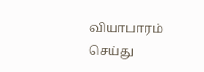வியாபாரம் செய்து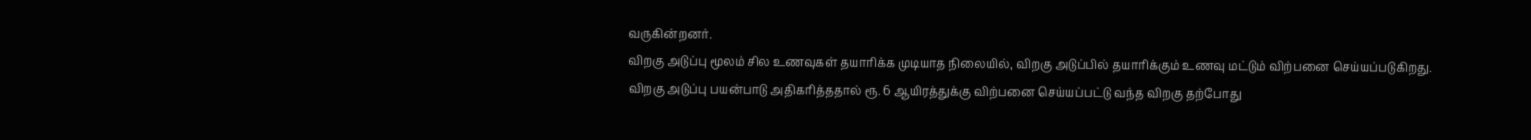வருகின்றனர்.
விறகு அடுப்பு மூலம் சில உணவுகள் தயாரிக்க முடியாத நிலையில், விறகு அடுப்பில் தயாரிக்கும் உணவு மட்டும் விற்பனை செய்யப்படுகிறது.
விறகு அடுப்பு பயன்பாடு அதிகரித்ததால் ரூ. 6 ஆயிரத்துக்கு விற்பனை செய்யப்பட்டு வந்த விறகு தற்போது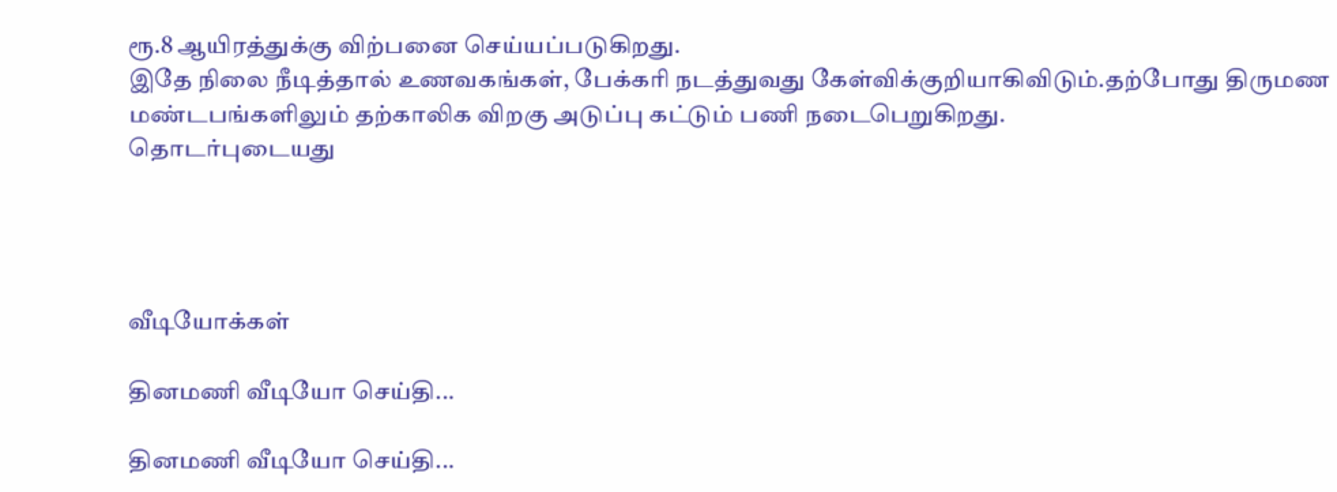ரூ.8 ஆயிரத்துக்கு விற்பனை செய்யப்படுகிறது.
இதே நிலை நீடித்தால் உணவகங்கள், பேக்கரி நடத்துவது கேள்விக்குறியாகிவிடும்.தற்போது திருமண மண்டபங்களிலும் தற்காலிக விறகு அடுப்பு கட்டும் பணி நடைபெறுகிறது.
தொடர்புடையது




வீடியோக்கள்

தினமணி வீடியோ செய்தி...

தினமணி வீடியோ செய்தி...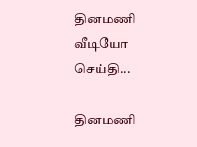தினமணி வீடியோ செய்தி...

தினமணி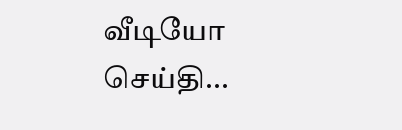வீடியோ செய்தி...